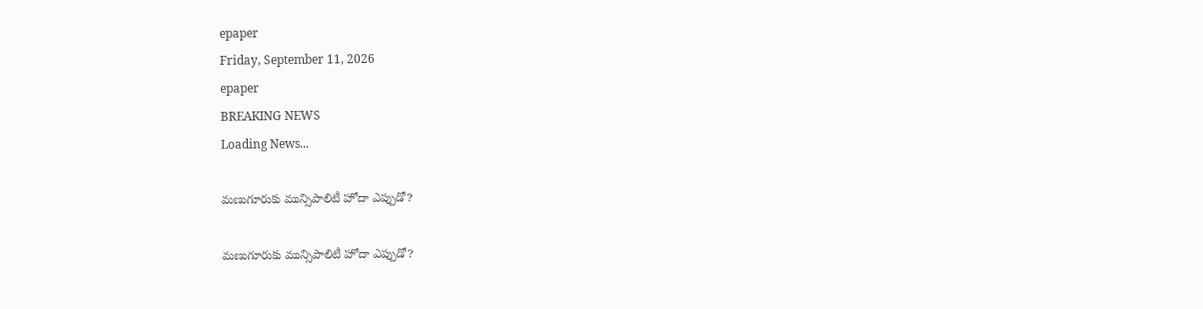epaper
Friday, September 11, 2026
epaper
BREAKING NEWS
Loading News...

మణుగూరుకు మున్సిపాలిటీ హోదా ఎప్పుడో?

మణుగూరుకు మున్సిపాలిటీ హోదా ఎప్పుడో?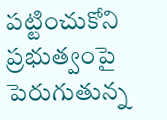పట్టించుకోని ప్రభుత్వంపై పెరుగుతున్న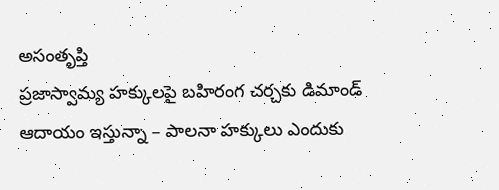అసంతృప్తి
ప్రజాస్వామ్య హక్కులపై బహిరంగ చర్చకు డిమాండ్
ఆదాయం ఇస్తున్నా – పాలనా హక్కులు ఎందుకు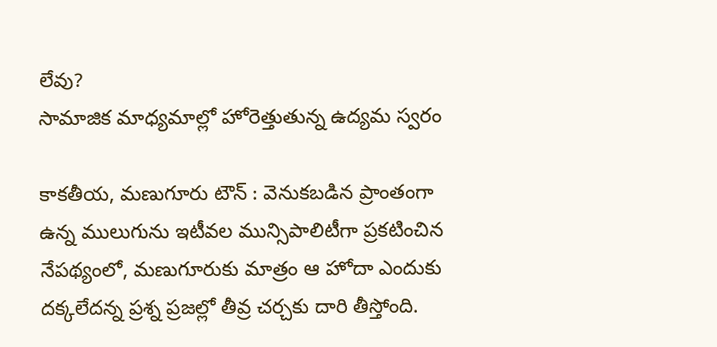లేవు?
సామాజిక మాధ్యమాల్లో హోరెత్తుతున్న ఉద్యమ స్వరం

కాకతీయ, మణుగూరు టౌన్ : వెనుకబడిన ప్రాంతంగా ఉన్న ములుగును ఇటీవల మున్సిపాలిటీగా ప్రకటించిన నేపథ్యంలో, మణుగూరుకు మాత్రం ఆ హోదా ఎందుకు దక్కలేదన్న ప్రశ్న ప్రజల్లో తీవ్ర చర్చకు దారి తీస్తోంది.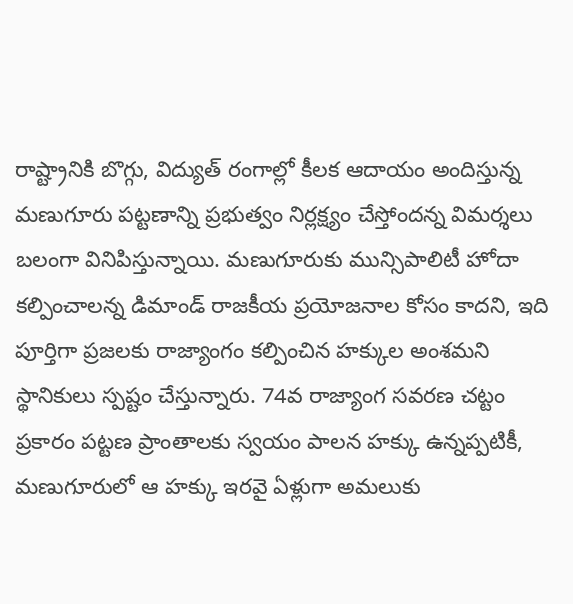రాష్ట్రానికి బొగ్గు, విద్యుత్ రంగాల్లో కీలక ఆదాయం అందిస్తున్న మణుగూరు పట్టణాన్ని ప్రభుత్వం నిర్లక్ష్యం చేస్తోందన్న విమర్శలు బలంగా వినిపిస్తున్నాయి. మణుగూరుకు మున్సిపాలిటీ హోదా కల్పించాలన్న డిమాండ్ రాజకీయ ప్రయోజనాల కోసం కాదని, ఇది పూర్తిగా ప్రజలకు రాజ్యాంగం కల్పించిన హక్కుల అంశమని స్థానికులు స్పష్టం చేస్తున్నారు. 74వ రాజ్యాంగ సవరణ చట్టం ప్రకారం పట్టణ ప్రాంతాలకు స్వయం పాలన హక్కు ఉన్నప్పటికీ, మణుగూరులో ఆ హక్కు ఇరవై ఏళ్లుగా అమలుకు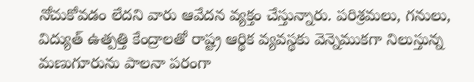నోచుకోవడం లేదని వారు ఆవేదన వ్యక్తం చేస్తున్నారు. పరిశ్రమలు, గనులు, విద్యుత్ ఉత్పత్తి కేంద్రాలతో రాష్ట్ర ఆర్థిక వ్యవస్థకు వెన్నెముకగా నిలుస్తున్న మణుగూరును పాలనా పరంగా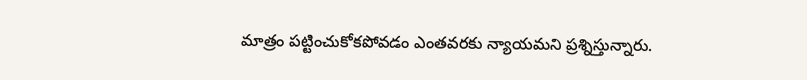మాత్రం పట్టించుకోకపోవడం ఎంతవరకు న్యాయమని ప్రశ్నిస్తున్నారు.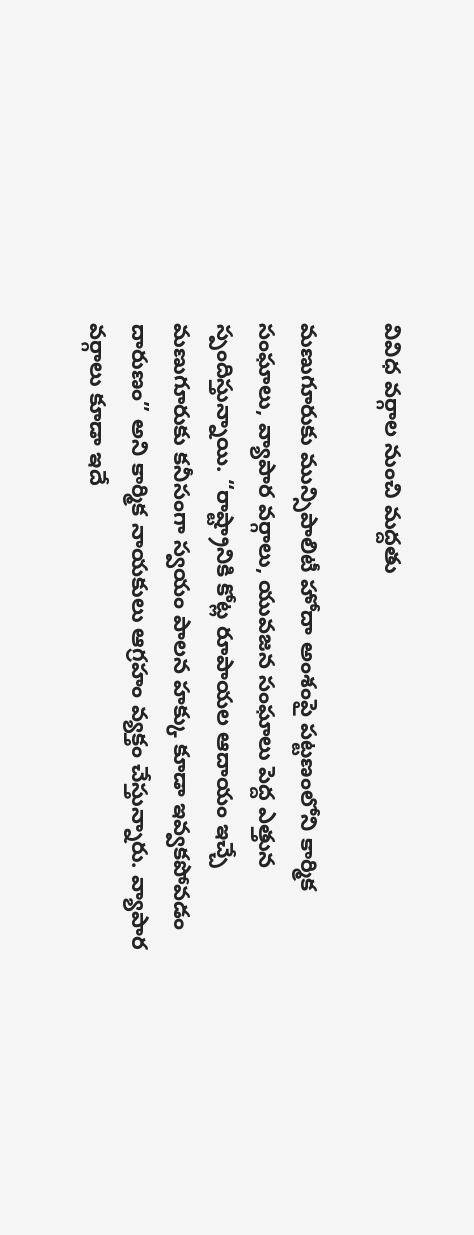వివిధ వర్గాల నుంచి మద్దతు

మణుగూరుకు మున్సిపాలిటీ హోదా అంశంపై పట్టణంలోని కార్మిక సంఘాలు, వ్యాపార వర్గాలు, యువజన సంఘాలు పెద్ద ఎత్తున స్పందిస్తున్నాయి. “రాష్ట్రానికి కోట్ల రూపాయల ఆదాయం ఇచ్చే మణుగూరుకు కనీసంగా స్వయం పాలన హక్కు కూడా ఇవ్వకపోవడం దారుణం” అని కార్మిక నాయకులు ఆగ్రహం వ్యక్తం చేస్తున్నారు. వ్యాపార వర్గాలు కూడా ఇదే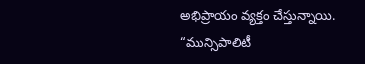అభిప్రాయం వ్యక్తం చేస్తున్నాయి. “మున్సిపాలిటీ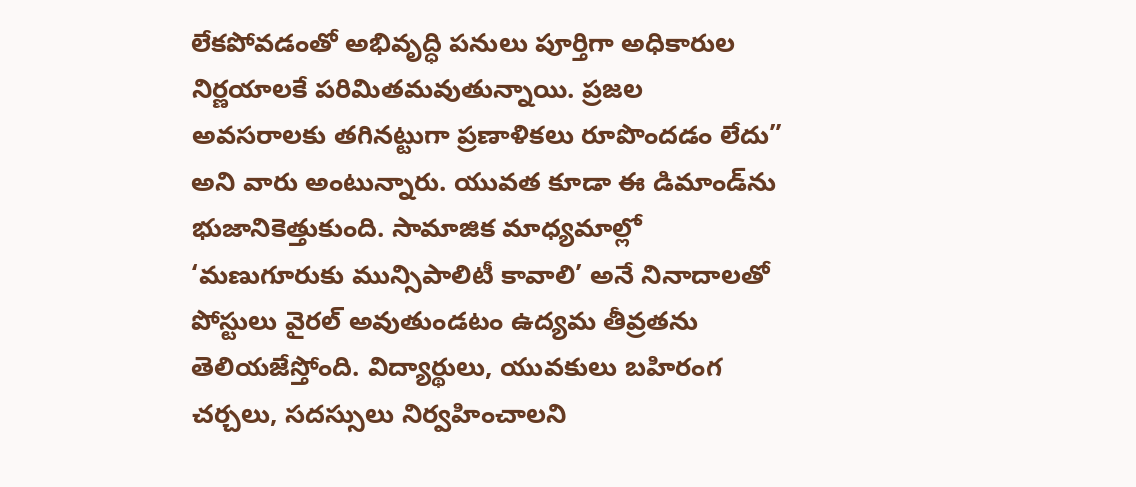లేకపోవడంతో అభివృద్ధి పనులు పూర్తిగా అధికారుల నిర్ణయాలకే పరిమితమవుతున్నాయి. ప్రజల అవసరాలకు తగినట్టుగా ప్రణాళికలు రూపొందడం లేదు” అని వారు అంటున్నారు. యువత కూడా ఈ డిమాండ్‌ను భుజానికెత్తుకుంది. సామాజిక మాధ్యమాల్లో ‘మణుగూరుకు మున్సిపాలిటీ కావాలి’ అనే నినాదాలతో పోస్టులు వైరల్ అవుతుండటం ఉద్యమ తీవ్రతను తెలియజేస్తోంది. విద్యార్థులు, యువకులు బహిరంగ చర్చలు, సదస్సులు నిర్వహించాలని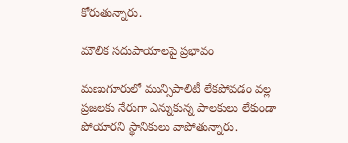కోరుతున్నారు.

మౌలిక సదుపాయాలపై ప్రభావం

మణుగూరులో మున్సిపాలిటీ లేకపోవడం వల్ల ప్రజలకు నేరుగా ఎన్నుకున్న పాలకులు లేకుండా పోయారని స్థానికులు వాపోతున్నారు.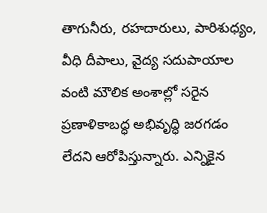తాగునీరు, రహదారులు, పారిశుధ్యం, వీధి దీపాలు, వైద్య సదుపాయాల వంటి మౌలిక అంశాల్లో సరైన ప్రణాళికాబద్ధ అభివృద్ధి జరగడం లేదని ఆరోపిస్తున్నారు. ఎన్నికైన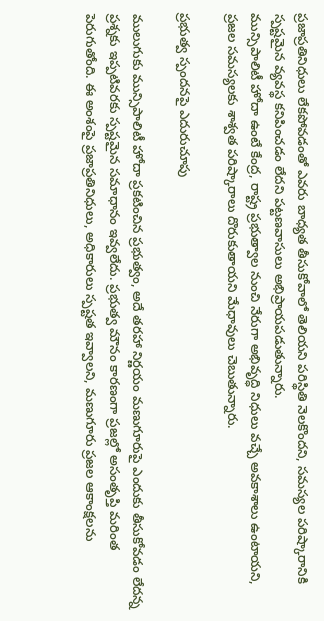ప్రజాప్రతినిధులు లేకపోవడంతో ఎవరు బాధ్యత తీసుకోవాలో తెలియని పరిస్థితి నెలకొందని, సమస్యల పరిష్కారానికి స్పష్టమైన వ్యవస్థ కనిపించడం లేదని పట్టణవాసులు అభిప్రాయపడుతున్నారు.
మున్సిపాలిటీ హోదా ఉంటే కేంద్ర, రాష్ట్ర ప్రభుత్వాల నుంచి నేరుగా అభివృద్ధి నిధులు వచ్చే అవకాశాలు ఉంటాయని, ప్రజల సమస్యలకు శాశ్వత పరిష్కారాలు దొరుకుతాయని మేధావులు చెబుతున్నారు.

ప్రభుత్వ స్పందనపై ఎదురుచూపు

ములుగుకు మున్సిపాలిటీ హోదా ప్రకటించిన ప్రభుత్వం, అదే తరహా నిర్ణయం మణుగూరుపై ఎందుకు తీసుకోవడం లేదన్న ప్రశ్నకు ఇప్పటివరకు స్పష్టమైన సమాధానం ఇవ్వలేదు. ప్రభుత్వ మౌనం కారణంగా ప్రజల్లో అసంతృప్తి మరింత పెరుగుతోంది. ఈ అంశంపై ప్రజాప్రతినిధులు, అధికారులు స్పష్టత ఇవ్వాలని, మణుగూరు ప్రజల ఆకాంక్షలను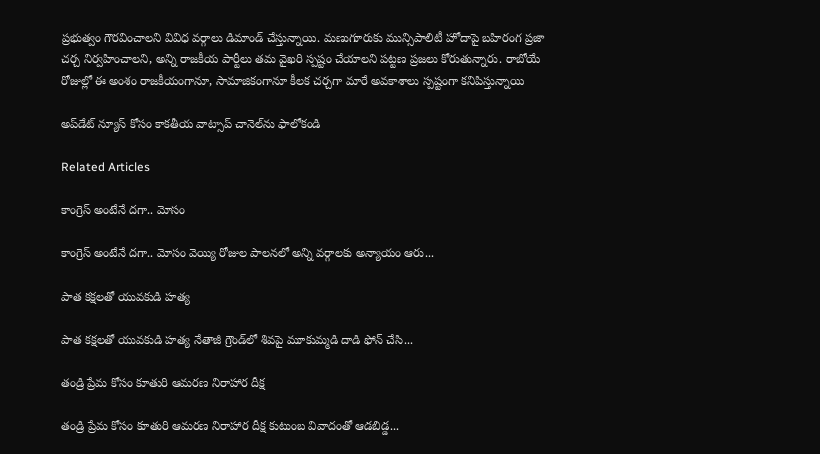ప్రభుత్వం గౌరవించాలని వివిధ వర్గాలు డిమాండ్ చేస్తున్నాయి. మణుగూరుకు మున్సిపాలిటీ హోదాపై బహిరంగ ప్రజా చర్చ నిర్వహించాలని, అన్ని రాజకీయ పార్టీలు తమ వైఖరి స్పష్టం చేయాలని పట్టణ ప్రజలు కోరుతున్నారు. రాబోయే రోజుల్లో ఈ అంశం రాజకీయంగానూ, సామాజికంగానూ కీలక చర్చగా మారే అవకాశాలు స్పష్టంగా కనిపిస్తున్నాయి

అప్‌డేట్ న్యూస్ కోసం కాక‌తీయ వాట్సాప్ చానెల్‌ను ఫాలోకండి

Related Articles

కాంగ్రెస్ అంటేనే దగా.. మోసం

కాంగ్రెస్ అంటేనే దగా.. మోసం వెయ్యి రోజుల పాలనలో అన్ని వర్గాలకు అన్యాయం ఆరు...

పాత కక్షలతో యువకుడి హత్య

పాత కక్షలతో యువకుడి హత్య నేతాజీ గ్రౌండ్‌లో శివపై మూకుమ్మడి దాడి ఫోన్‌ చేసి...

తండ్రి ప్రేమ కోసం కూతురి ఆమరణ నిరాహార దీక్ష

తండ్రి ప్రేమ కోసం కూతురి ఆమరణ నిరాహార దీక్ష కుటుంబ వివాదంతో ఆడబిడ్డ...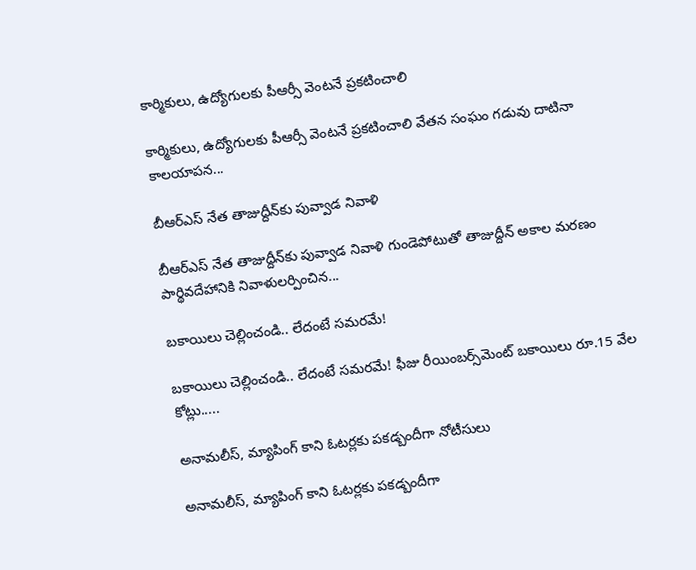కార్మికులు, ఉద్యోగులకు పీఆర్సీ వెంటనే ప్రకటించాలి

కార్మికులు, ఉద్యోగులకు పీఆర్సీ వెంటనే ప్రకటించాలి వేతన సంఘం గడువు దాటినా కాలయాపన...

బీఆర్ఎస్‌ నేత తాజుద్దీన్‌కు పువ్వాడ నివాళి

బీఆర్ఎస్‌ నేత తాజుద్దీన్‌కు పువ్వాడ నివాళి గుండెపోటుతో తాజుద్దీన్‌ అకాల మ‌ర‌ణం పార్థివదేహానికి నివాళులర్పించిన...

బకాయిలు చెల్లించండి.. లేదంటే సమరమే!

బకాయిలు చెల్లించండి.. లేదంటే సమరమే! ఫీజు రీయింబర్స్‌మెంట్‌ బకాయిలు రూ.15 వేల కోట్లు.....

అనామలీస్‌, మ్యాపింగ్‌ కాని ఓటర్లకు ప‌క‌డ్బందీగా నోటీసులు

అనామలీస్‌, మ్యాపింగ్‌ కాని ఓటర్లకు ప‌క‌డ్బందీగా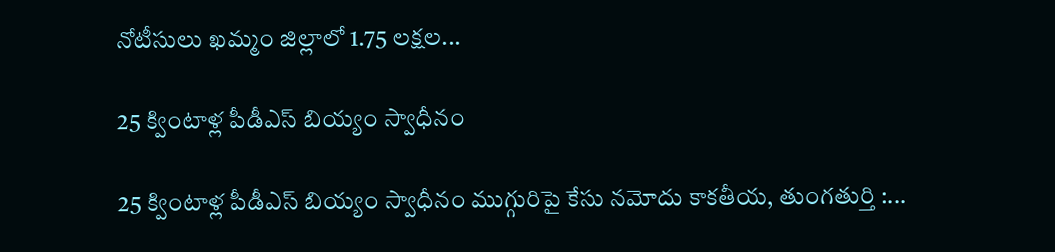నోటీసులు ఖమ్మం జిల్లాలో 1.75 లక్షల...

25 క్వింటాళ్ల పీడీఎస్‌ బియ్యం స్వాధీనం

25 క్వింటాళ్ల పీడీఎస్‌ బియ్యం స్వాధీనం ముగ్గురిపై కేసు నమోదు కాకతీయ, తుంగతుర్తి :...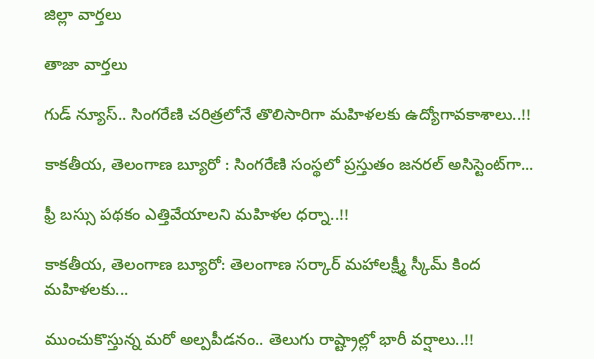జిల్లా వార్త‌లు

తాజా వార్త‌లు

గుడ్ న్యూస్.. సింగరేణి చరిత్రలోనే తొలిసారిగా మ‌హిళ‌ల‌కు ఉద్యోగావ‌కాశాలు..!!

కాక‌తీయ‌, తెలంగాణ బ్యూరో : సింగరేణి సంస్థలో ప్రస్తుతం జనరల్ అసిస్టెంట్‌గా...

ఫ్రీ బస్సు పథకం ఎత్తివేయాలని మహిళల ధర్నా..!!

కాకతీయ, తెలంగాణ బ్యూరో: తెలంగాణ సర్కార్ మహాలక్ష్మీ స్కీమ్ కింద మహిళలకు...

ముంచుకొస్తున్న మరో అల్పపీడనం.. తెలుగు రాష్ట్రాల్లో భారీ వర్షాలు..!!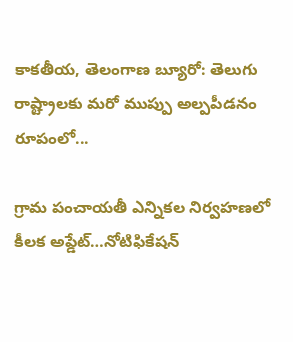కాకతీయ, తెలంగాణ బ్యూరో: తెలుగు రాష్ట్రాలకు మరో ముప్పు అల్పపీడనం రూపంలో...

గ్రామ పంచాయ‌తీ ఎన్నిక‌ల నిర్వ‌హ‌ణ‌లో కీల‌క అప్డేట్‌…నోటిఫికేషన్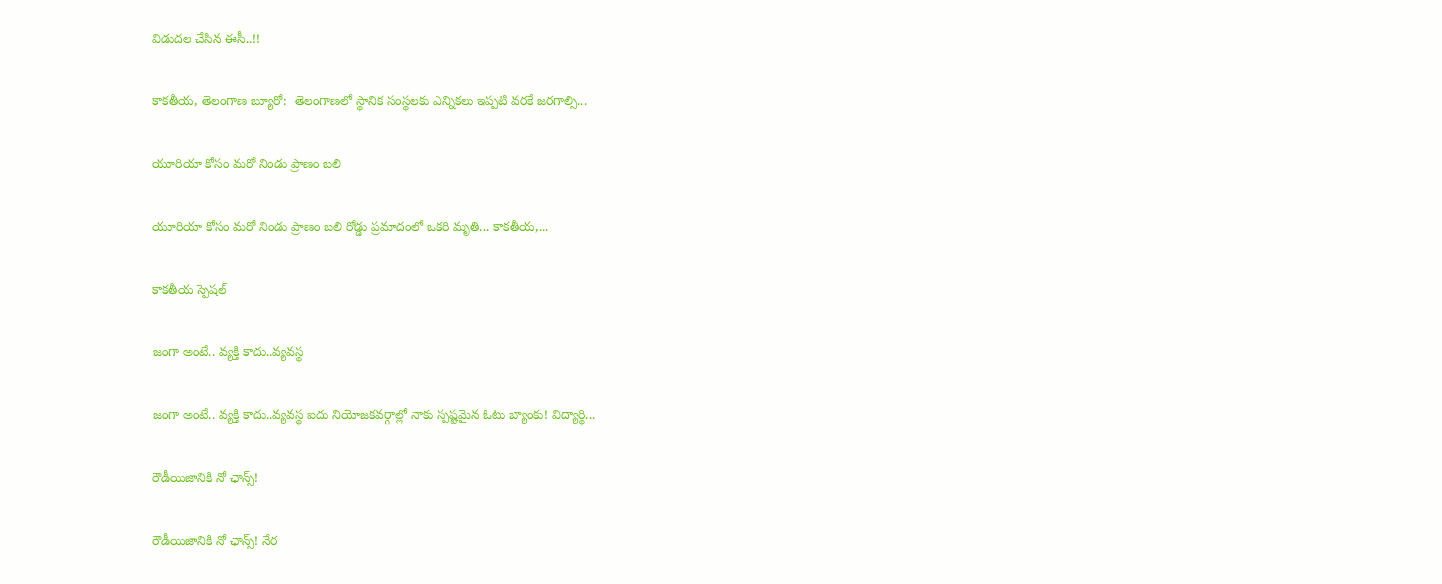విడుదల చేసిన ఈసీ..!!

కాకతీయ, తెలంగాణ బ్యూరో:  తెలంగాణలో స్థానిక సంస్థలకు ఎన్నికలు ఇప్పటి వరకే జరగాల్సి...

యూరియా కోసం మరో నిండు ప్రాణం బలి

యూరియా కోసం మరో నిండు ప్రాణం బలి రోడ్డు ప్రమాదంలో ఒకరి మృతి... కాకతీయ,...

కాక‌తీయ స్పెష‌ల్‌

జంగా అంటే.. వ్య‌క్తి కాదు..వ్య‌వస్థ‌

జంగా అంటే.. వ్య‌క్తి కాదు..వ్య‌వస్థ‌ ఐదు నియోజ‌క‌వ‌ర్గాల్లో నాకు స్ప‌ష్ట‌మైన ఓటు బ్యాంకు! విద్యార్థి...

రౌడీయిజానికి నో ఛాన్స్‌!

రౌడీయిజానికి నో ఛాన్స్‌! నేర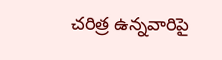చరిత్ర ఉన్న‌వారిపై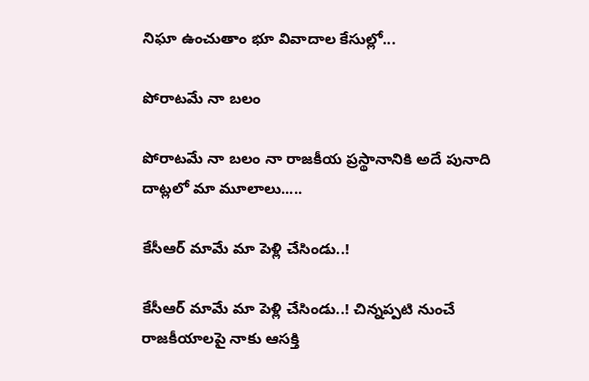నిఘా ఉంచుతాం భూ వివాదాల కేసుల్లో...

పోరాటమే నా బలం

పోరాటమే నా బలం నా రాజకీయ ప్రస్థానానికి అదే పునాది దాట్లలో మా మూలాలు.....

కేసీఆర్‌ మామే మా పెళ్లి చేసిండు..!

కేసీఆర్‌ మామే మా పెళ్లి చేసిండు..! చిన్నప్ప‌టి నుంచే రాజకీయాలపై నాకు ఆసక్తి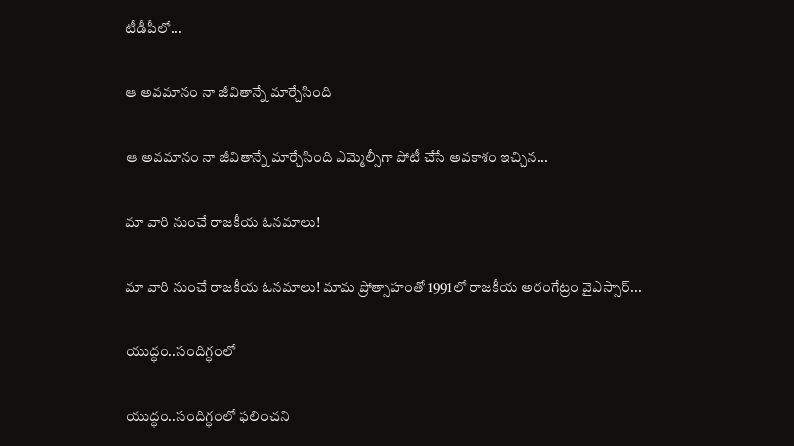టీడీపీలో...

ఆ అవమానం నా జీవితాన్నే మార్చేసింది

ఆ అవమానం నా జీవితాన్నే మార్చేసింది ఎమ్మెల్సీగా పోటీ చేసే అవ‌కాశం ఇచ్చిన...

మా వారి నుంచే రాజకీయ ఓనమాలు!

మా వారి నుంచే రాజకీయ ఓనమాలు! మామ ప్రోత్సాహంతో 1991లో రాజకీయ అరంగేట్రం వైఎస్సార్‌...

యుద్ధం..సందిగ్ధంలో

యుద్ధం..సందిగ్ధంలో ఫ‌లించని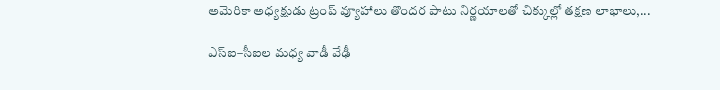అమెరికా అధ్య‌క్షుడు ట్రంప్ వ్యూహాలు తొంద‌ర పాటు నిర్ణ‌యాల‌తో చిక్కుల్లో తక్షణ లాభాలు,...

ఎస్ఐ–సీఐల మ‌ధ్య వాడీ వేఢీ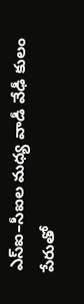ఎస్ఐ–సీఐల మ‌ధ్య వాడీ వేఢీ కులం పేరుతో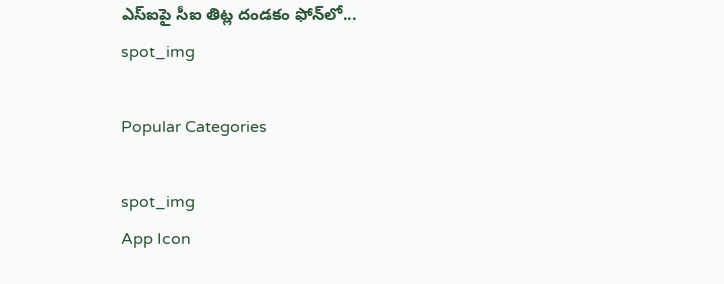ఎస్ఐపై సీఐ తిట్ల దండ‌కం ఫోన్‌లో...
spot_img

Popular Categories

spot_img
App Icon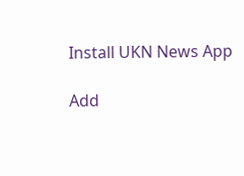Install UKN News App

Add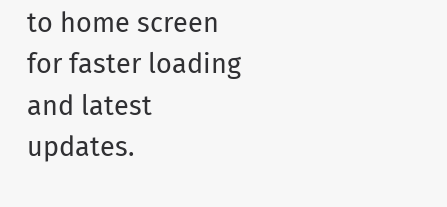to home screen for faster loading and latest updates.